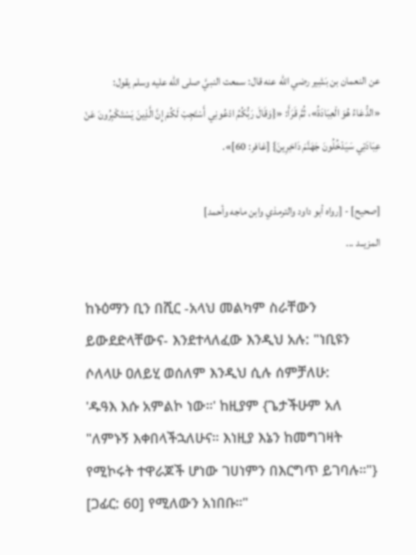عن النعمان بن بَشِير رضي الله عنه قال: سمعت النبيَّ صلى الله عليه وسلم يقول:
«الدُّعَاءُ هُوَ الْعِبَادَةُ»، ثُمَّ قَرَأَ: «{وَقَالَ رَبُّكُمُ ادْعُونِي أَسْتَجِبْ لَكُمْ إِنَّ الَّذِينَ يَسْتَكْبِرُونَ عَنْ عِبَادَتِي سَيَدْخُلُونَ جَهَنَّمَ دَاخِرِينَ} [غافر: 60]».

[صحيح] - [رواه أبو داود والترمذي وابن ماجه وأحمد]
المزيــد ...

ከኑዕማን ቢን በሺር -አላህ መልካም ስራቸውን ይውደድላቸውና- እንደተላለፈው እንዲህ አሉ: "ነቢዩን ሶለላሁ ዐለይሂ ወሰለም እንዲህ ሲሉ ሰምቻለሁ:
'ዱዓእ እሱ አምልኮ ነው።' ከዚያም {ጌታችሁም አለ "ለምኑኝ እቀበላችኋለሁና። እነዚያ እኔን ከመግገዛት የሚኮሩት ተዋራጆች ሆነው ገሀነምን በእርግጥ ይገባሉ።"} [ጋፊር: 60] የሚለውን አነበቡ።"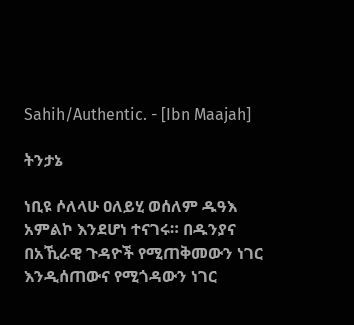Sahih/Authentic. - [Ibn Maajah]

ትንታኔ

ነቢዩ ሶለላሁ ዐለይሂ ወሰለም ዱዓእ አምልኮ እንደሆነ ተናገሩ። በዱንያና በአኺራዊ ጉዳዮች የሚጠቅመውን ነገር እንዲሰጠውና የሚጎዳውን ነገር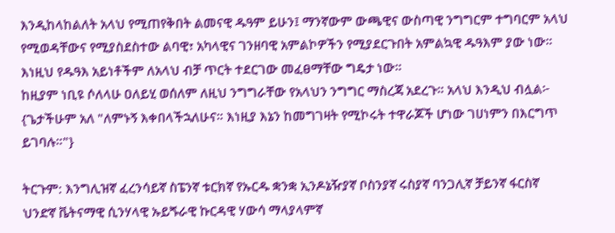እንዲከላከልለት አላህ የሚጠየቅበት ልመናዊ ዱዓም ይሁን፤ ማንኛውም ውጫዊና ውስጣዊ ንግግርም ተግባርም አላህ የሚወዳቸውና የሚያስደስተው ልባዊ፣ አካላዊና ገንዘባዊ አምልኮዎችን የሚያደርጉበት አምልኳዊ ዱዓእም ያው ነው። እነዚህ የዱዓእ አይነቶችም ለአላህ ብቻ ጥርት ተደርገው መፈፀማቸው ግዴታ ነው።
ከዚያም ነቢዩ ሶለላሁ ዐለይሂ ወሰለም ለዚህ ንግግራቸው የአላህን ንግግር ማስረጃ አደረጉ። አላህ እንዲህ ብሏል፦ {ጌታችሁም አለ "ለምኑኝ እቀበላችኋለሁና። እነዚያ እኔን ከመግገዛት የሚኮሩት ተዋራጆች ሆነው ገሀነምን በእርግጥ ይገባሉ።"}

ትርጉም: እንግሊዝኛ ፈረንሳይኛ ስፔንኛ ቱርክኛ የኡርዱ ቋንቋ ኢንዶኔዥያኛ ቦስንያኛ ሩስያኛ ባንጋሊኛ ቻይንኛ ፋርስኛ ህንድኛ ቬትናማዊ ሲንሃላዊ ኡይጙራዊ ኩርዳዊ ሃውሳ ማላያላምኛ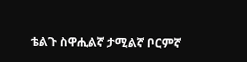ቴልጉ ስዋሒልኛ ታሚልኛ ቦርምኛ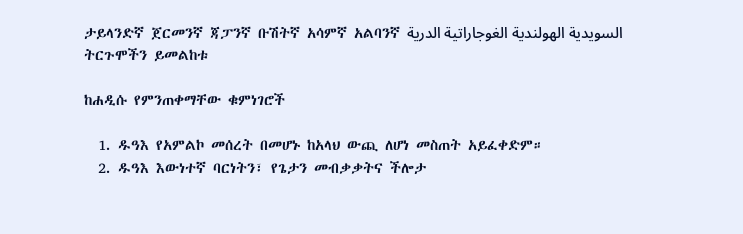ታይላንድኛ ጀርመንኛ ጃፓንኛ ቡሽትኛ አሳምኛ አልባንኛ السويدية الهولندية الغوجاراتية الدرية
ትርጉሞችን ይመልከቱ

ከሐዲሱ የምንጠቀማቸው ቁምነገሮች

  1. ዱዓእ የአምልኮ መሰረት በመሆኑ ከአላህ ውጪ ለሆነ መስጠት አይፈቀድም።
  2. ዱዓእ እውነተኛ ባርነትን፣ የጌታን መብቃቃትና ችሎታ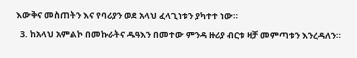እውቅና መስጠትን እና የባሪያን ወደ አላህ ፈላጊነቱን ያካተተ ነው።
  3. ከአላህ አምልኮ በመኩራትና ዱዓእን በመተው ምንዳ ዙሪያ ብርቱ ዛቻ መምጣቱን እንረዳለን።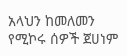አላህን ከመለመን የሚኮሩ ሰዎች ጀሀነም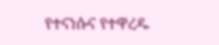የተናነሱና የተዋረዱ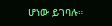ሆነው ይገባሉ።